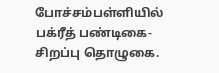போச்சம்பள்ளியில் பக்ரீத் பண்டிகை- சிறப்பு தொழுகை.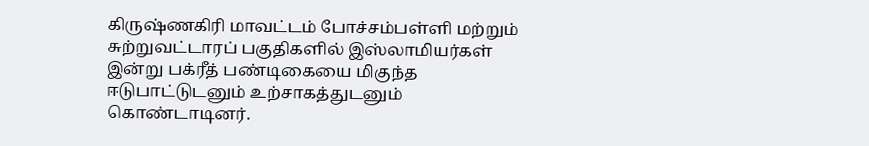கிருஷ்ணகிரி மாவட்டம் போச்சம்பள்ளி மற்றும் சுற்றுவட்டாரப் பகுதிகளில் இஸ்லாமியர்கள் இன்று பக்ரீத் பண்டிகையை மிகுந்த ஈடுபாட்டுடனும் உற்சாகத்துடனும் கொண்டாடினர்.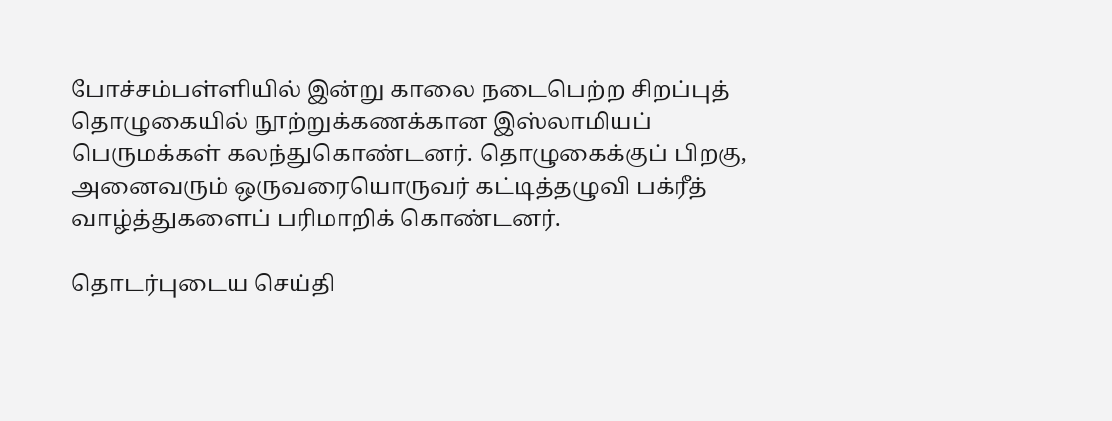போச்சம்பள்ளியில் இன்று காலை நடைபெற்ற சிறப்புத் தொழுகையில் நூற்றுக்கணக்கான இஸ்லாமியப் பெருமக்கள் கலந்துகொண்டனர். தொழுகைக்குப் பிறகு, அனைவரும் ஒருவரையொருவர் கட்டித்தழுவி பக்ரீத் வாழ்த்துகளைப் பரிமாறிக் கொண்டனர்.

தொடர்புடைய செய்தி